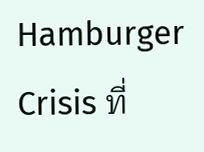Hamburger Crisis ที่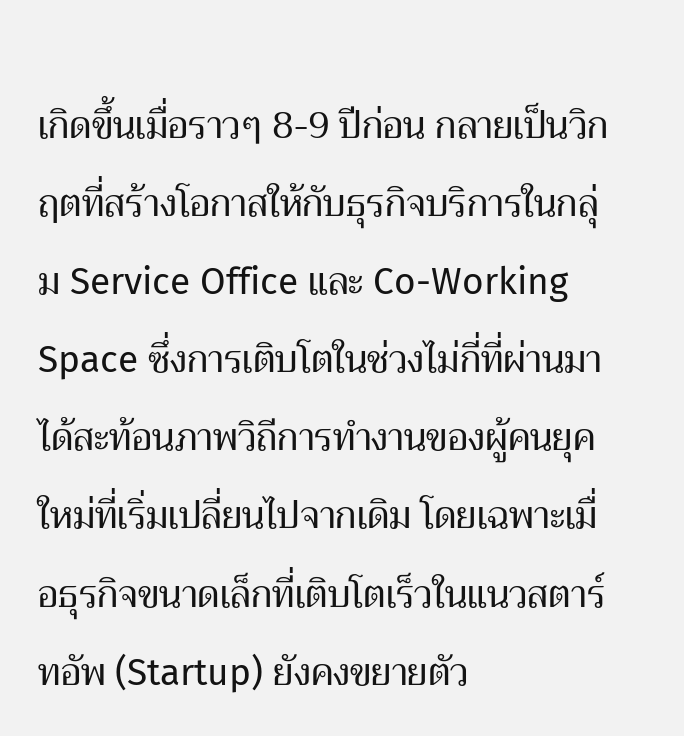เกิดขึ้นเมื่อราวๆ 8-9 ปีก่อน กลายเป็นวิกฤตที่สร้างโอกาสให้กับธุรกิจบริการในกลุ่ม Service Office และ Co-Working Space ซึ่งการเติบโตในช่วงไม่กี่ที่ผ่านมา ได้สะท้อนภาพวิถีการทำงานของผู้คนยุคใหม่ที่เริ่มเปลี่ยนไปจากเดิม โดยเฉพาะเมื่อธุรกิจขนาดเล็กที่เติบโตเร็วในแนวสตาร์ทอัพ (Startup) ยังคงขยายตัว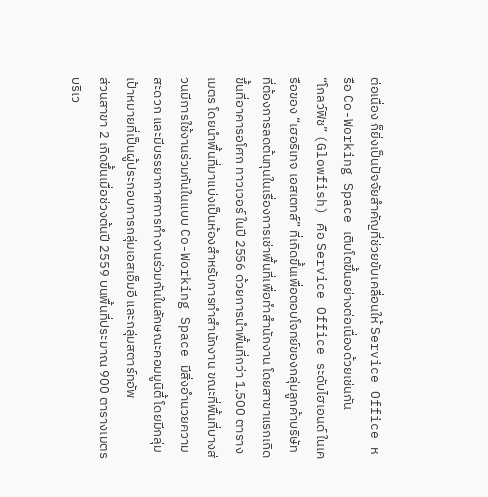ต่อเนื่อง ก็ยิ่งเป็นปัจจัยสำคัญที่ช่วยขับเคลื่อนให้ Service Office หรือ Co-Working Space เติบโตขึ้นอย่างต่อเนื่องด้วยเช่นกัน
“โกลว์ฟิช” (Glowfish) คือ Service Office ระดับไฮเอนด์ ในเครือของ “เฮอริเทจ เอสเตทส์” ที่เกิดขึ้นเพื่อตอบโจทย์ของกลุ่มลูกค้าบริษัทที่ต้องการลดต้นทุนในเรื่องการเช่าพื้นที่เพื่อทำสำนักงาน โดยสาขาแรกเกิดขึ้นที่อาคารอโศก ทาวเวอร์ ในปี 2556 ด้วยการนำพื้นที่กว่า 1,500 ตารางเมตร โดยนำพื้นที่มาแบ่งเป็นห้องสำหรับการทำสำนักงาน ขณะที่พื้นที่บางส่วนมีการใช้งานร่วมกันในแบบ Co-Working Space มีสิ่งอำนวยความสะดวก และมีบรรยากาศการทำงานร่วมกันในลักษณะคอมมูนิตี้ โดยมีกลุ่มเป้าหมายที่เป็นผู้ประกอบการกลุ่มเอสเอ็มอี และกลุ่มสตาร์ทอัพ
ส่วนสาขา 2 เกิดขึ้นเมื่อช่วงต้นปี 2559 บนพื้นที่ประมาณ 900 ตารางเมตร บริเว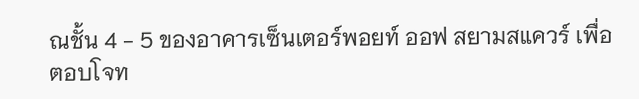ณชั้น 4 - 5 ของอาคารเซ็นเตอร์พอยท์ ออฟ สยามสแควร์ เพื่อตอบโจท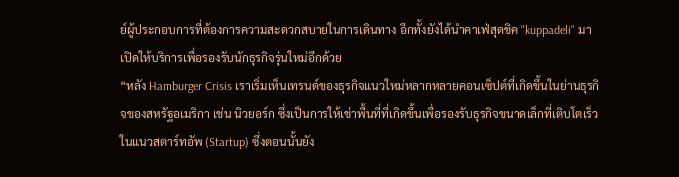ย์ผู้ประกอบการที่ต้องการความสะดวกสบายในการเดินทาง อีกทั้งยังได้นำคาเฟ่สุดชิค "kuppadeli" มาเปิดให้บริการเพื่อรองรับนักธุรกิจรุ่นใหม่อีกด้วย
“หลัง Hamburger Crisis เราเริ่มเห็นเทรนด์ของธุรกิจแนวใหม่หลากหลายคอนเซ็ปต์ที่เกิดขึ้นในย่านธุรกิจของสหรัฐอเมริกา เช่น นิวยอร์ก ซึ่งเป็นการให้เช่าพื้นที่ที่เกิดขึ้นเพื่อรองรับธุรกิจขนาดเล็กที่เติบโตเร็วในแนวสตาร์ทอัพ (Startup) ซึ่งตอนนั้นยัง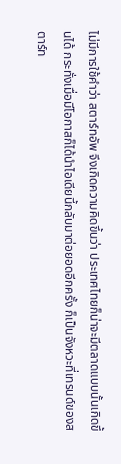ไม่มีการใช้คำว่า สตาร์ทอัพ จึงเกิดความคิดขึ้นว่า ประเทศไทยก็น่าจะมีตลาดแบบนั้นเกิดขึ้นได้ กระทั่งเมื่อมีโอกาสก็ได้นำไอเดียนี้กลับมาต่อยอดอีกครั้ง ก็เป็นจังหวะที่เทรนด์ของสตาร์ท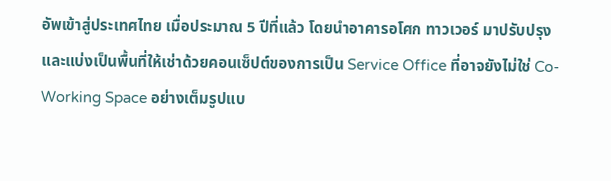อัพเข้าสู่ประเทศไทย เมื่อประมาณ 5 ปีที่แล้ว โดยนำอาคารอโศก ทาวเวอร์ มาปรับปรุง และแบ่งเป็นพื้นที่ให้เช่าด้วยคอนเซ็ปต์ของการเป็น Service Office ที่อาจยังไม่ใช่ Co-Working Space อย่างเต็มรูปแบ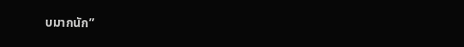บมากนัก”